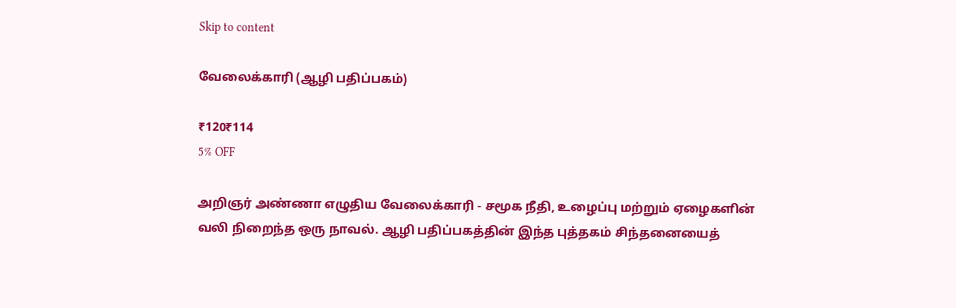Skip to content

வேலைக்காரி (ஆழி பதிப்பகம்)

₹120₹114
5% OFF

அறிஞர் அண்ணா எழுதிய வேலைக்காரி - சமூக நீதி, உழைப்பு மற்றும் ஏழைகளின் வலி நிறைந்த ஒரு நாவல். ஆழி பதிப்பகத்தின் இந்த புத்தகம் சிந்தனையைத்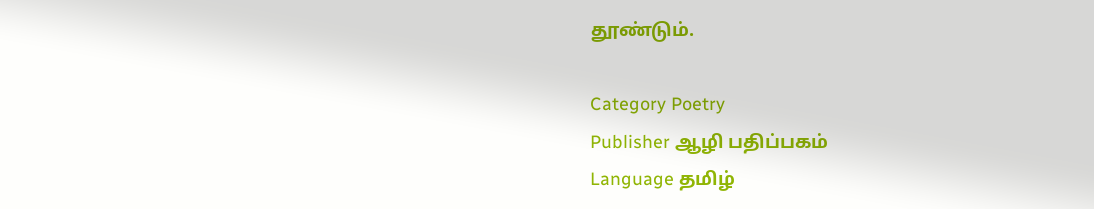தூண்டும்.

Category Poetry
Publisher ஆழி பதிப்பகம்
Language தமிழ்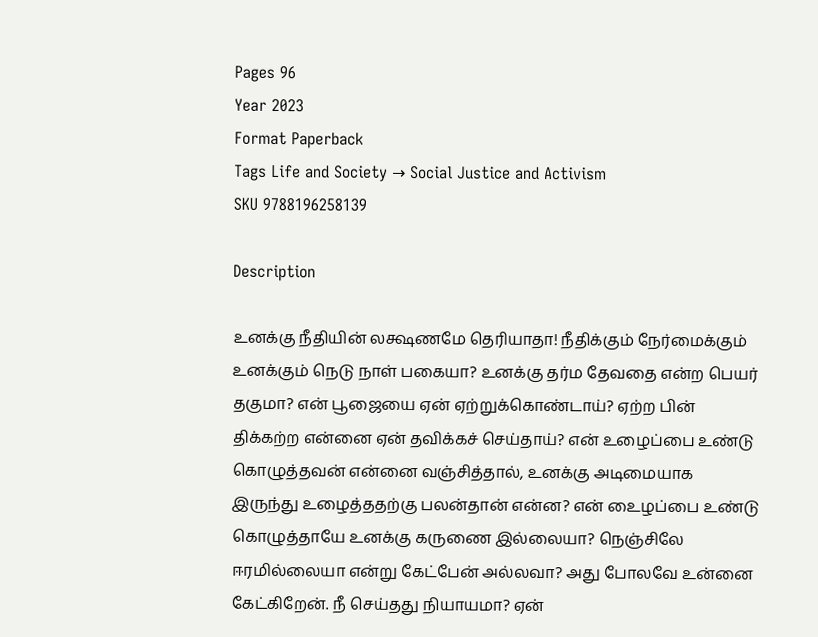Pages 96
Year 2023
Format Paperback
Tags Life and Society → Social Justice and Activism
SKU 9788196258139

Description

உனக்கு நீதியின் லக்ஷணமே தெரியாதா! நீதிக்கும் நேர்மைக்கும் உனக்கும் நெடு நாள் பகையா? உனக்கு தர்ம தேவதை என்ற பெயர் தகுமா? என் பூஜையை ஏன் ஏற்றுக்கொண்டாய்? ஏற்ற பின் திக்கற்ற என்னை ஏன் தவிக்கச் செய்தாய்? என் உழைப்பை உண்டு கொழுத்தவன் என்னை வஞ்சித்தால், உனக்கு அடிமையாக இருந்து உழைத்ததற்கு பலன்தான் என்ன? என் உைழப்பை உண்டு கொழுத்தாயே உனக்கு கருணை இல்லையா? நெஞ்சிலே ஈரமில்லையா என்று கேட்பேன் அல்லவா? அது போலவே உன்னை கேட்கிறேன். நீ செய்தது நியாயமா? ஏன்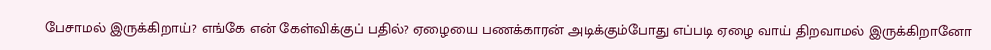பேசாமல் இருக்கிறாய்? எங்கே என் கேள்விக்குப் பதில்? ஏழையை பணக்காரன் அடிக்கும்போது எப்படி ஏழை வாய் திறவாமல் இருக்கிறானோ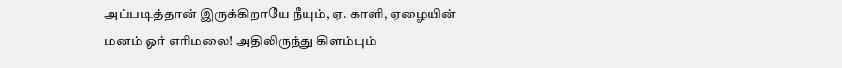அப்படித்தான் இருக்கிறாயே நீயும், ஏ. காளி, ஏழையின் மனம் ஓர் எரிமலை! அதிலிருந்து கிளம்பும்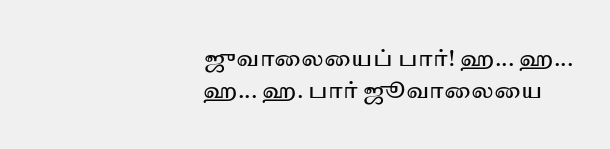ஜுவாலையைப் பார்! ஹ... ஹ... ஹ... ஹ. பார் ஜூவாலையை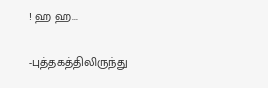! ஹ ஹ...

-புத்தகத்திலிருந்து